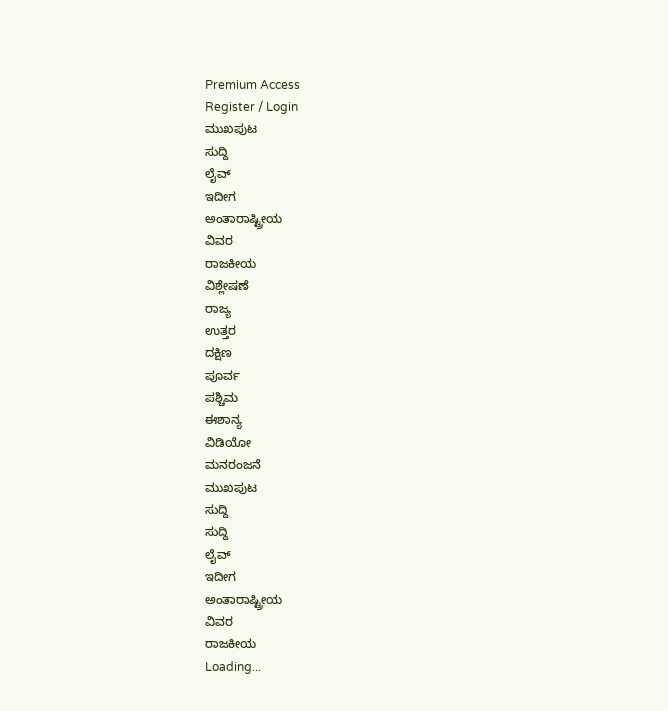Premium Access
Register / Login
ಮುಖಪುಟ
ಸುದ್ದಿ
ಲೈವ್
ಇದೀಗ
ಅಂತಾರಾಷ್ಟ್ರೀಯ
ವಿವರ
ರಾಜಕೀಯ
ವಿಶ್ಲೇಷಣೆ
ರಾಜ್ಯ
ಉತ್ತರ
ದಕ್ಷಿಣ
ಪೂರ್ವ
ಪಶ್ಚಿಮ
ಈಶಾನ್ಯ
ವಿಡಿಯೋ
ಮನರಂಜನೆ
ಮುಖಪುಟ
ಸುದ್ದಿ
ಸುದ್ದಿ
ಲೈವ್
ಇದೀಗ
ಅಂತಾರಾಷ್ಟ್ರೀಯ
ವಿವರ
ರಾಜಕೀಯ
Loading...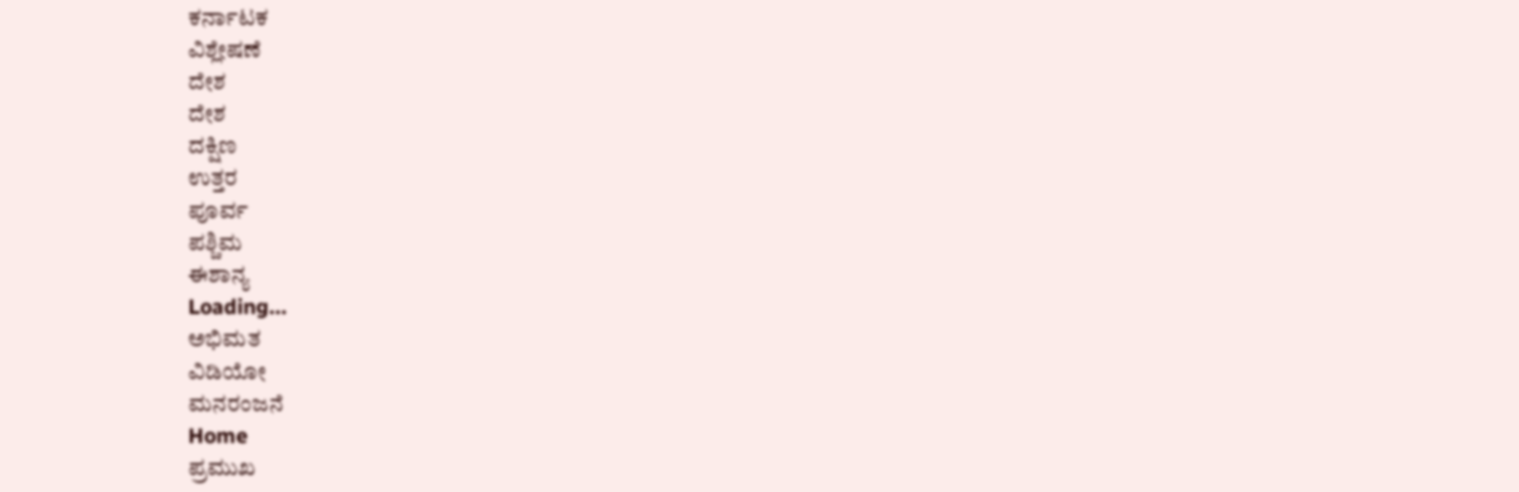ಕರ್ನಾಟಕ
ವಿಶ್ಲೇಷಣೆ
ದೇಶ
ದೇಶ
ದಕ್ಷಿಣ
ಉತ್ತರ
ಪೂರ್ವ
ಪಶ್ಚಿಮ
ಈಶಾನ್ಯ
Loading...
ಅಭಿಮತ
ವಿಡಿಯೋ
ಮನರಂಜನೆ
Home
ಪ್ರಮುಖ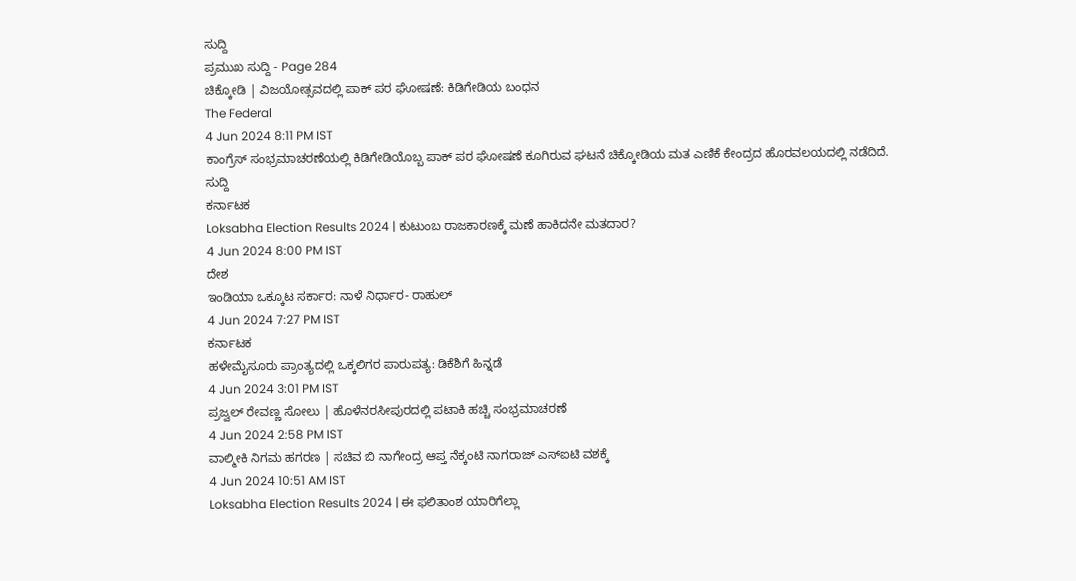ಸುದ್ದಿ
ಪ್ರಮುಖ ಸುದ್ದಿ - Page 284
ಚಿಕ್ಕೋಡಿ | ವಿಜಯೋತ್ಸವದಲ್ಲಿ ಪಾಕ್ ಪರ ಘೋಷಣೆ: ಕಿಡಿಗೇಡಿಯ ಬಂಧನ
The Federal
4 Jun 2024 8:11 PM IST
ಕಾಂಗ್ರೆಸ್ ಸಂಭ್ರಮಾಚರಣೆಯಲ್ಲಿ ಕಿಡಿಗೇಡಿಯೊಬ್ಬ ಪಾಕ್ ಪರ ಘೋಷಣೆ ಕೂಗಿರುವ ಘಟನೆ ಚಿಕ್ಕೋಡಿಯ ಮತ ಎಣಿಕೆ ಕೇಂದ್ರದ ಹೊರವಲಯದಲ್ಲಿ ನಡೆದಿದೆ.
ಸುದ್ದಿ
ಕರ್ನಾಟಕ
Loksabha Election Results 2024 | ಕುಟುಂಬ ರಾಜಕಾರಣಕ್ಕೆ ಮಣೆ ಹಾಕಿದನೇ ಮತದಾರ?
4 Jun 2024 8:00 PM IST
ದೇಶ
ಇಂಡಿಯಾ ಒಕ್ಕೂಟ ಸರ್ಕಾರ: ನಾಳೆ ನಿರ್ಧಾರ- ರಾಹುಲ್
4 Jun 2024 7:27 PM IST
ಕರ್ನಾಟಕ
ಹಳೇಮೈಸೂರು ಪ್ರಾಂತ್ಯದಲ್ಲಿ ಒಕ್ಕಲಿಗರ ಪಾರುಪತ್ಯ: ಡಿಕೆಶಿಗೆ ಹಿನ್ನಡೆ
4 Jun 2024 3:01 PM IST
ಪ್ರಜ್ವಲ್ ರೇವಣ್ಣ ಸೋಲು | ಹೊಳೆನರಸೀಪುರದಲ್ಲಿ ಪಟಾಕಿ ಹಚ್ಚಿ ಸಂಭ್ರಮಾಚರಣೆ
4 Jun 2024 2:58 PM IST
ವಾಲ್ಮೀಕಿ ನಿಗಮ ಹಗರಣ | ಸಚಿವ ಬಿ ನಾಗೇಂದ್ರ ಆಪ್ತ ನೆಕ್ಕಂಟಿ ನಾಗರಾಜ್ ಎಸ್ಐಟಿ ವಶಕ್ಕೆ
4 Jun 2024 10:51 AM IST
Loksabha Election Results 2024 | ಈ ಫಲಿತಾಂಶ ಯಾರಿಗೆಲ್ಲಾ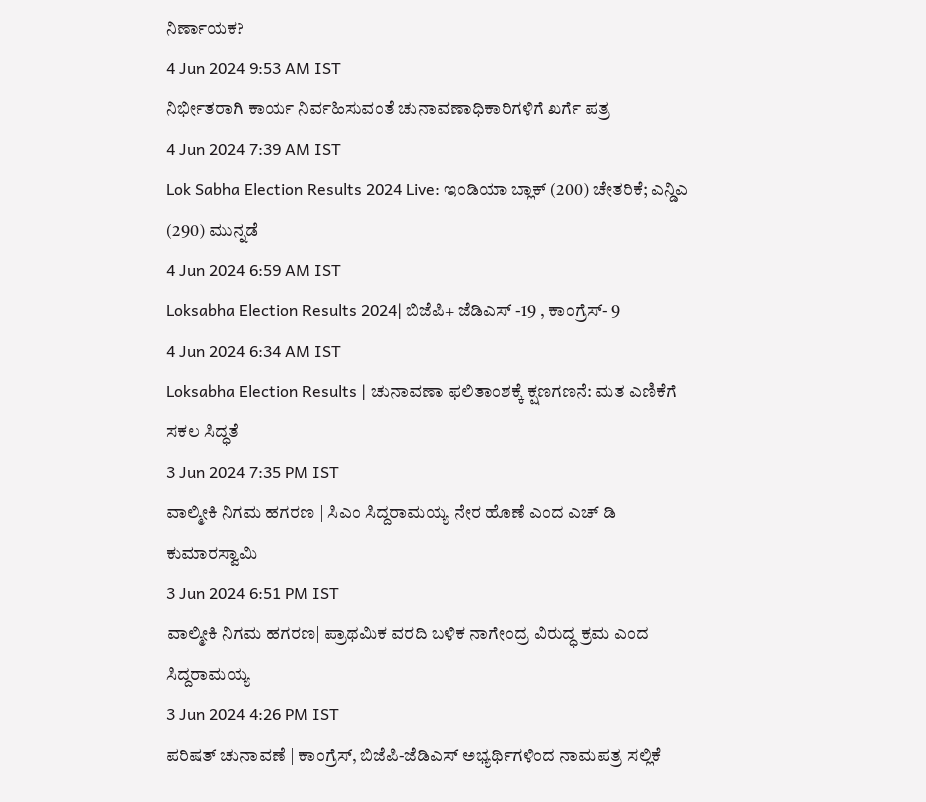ನಿರ್ಣಾಯಕ?
4 Jun 2024 9:53 AM IST
ನಿರ್ಭೀತರಾಗಿ ಕಾರ್ಯ ನಿರ್ವಹಿಸುವಂತೆ ಚುನಾವಣಾಧಿಕಾರಿಗಳಿಗೆ ಖರ್ಗೆ ಪತ್ರ
4 Jun 2024 7:39 AM IST
Lok Sabha Election Results 2024 Live: ಇಂಡಿಯಾ ಬ್ಲಾಕ್ (200) ಚೇತರಿಕೆ; ಎನ್ಡಿಎ (290) ಮುನ್ನಡೆ
4 Jun 2024 6:59 AM IST
Loksabha Election Results 2024| ಬಿಜೆಪಿ+ ಜೆಡಿಎಸ್ -19 , ಕಾಂಗ್ರೆಸ್- 9
4 Jun 2024 6:34 AM IST
Loksabha Election Results | ಚುನಾವಣಾ ಫಲಿತಾಂಶಕ್ಕೆ ಕ್ಷಣಗಣನೆ: ಮತ ಎಣಿಕೆಗೆ ಸಕಲ ಸಿದ್ಧತೆ
3 Jun 2024 7:35 PM IST
ವಾಲ್ಮೀಕಿ ನಿಗಮ ಹಗರಣ | ಸಿಎಂ ಸಿದ್ದರಾಮಯ್ಯ ನೇರ ಹೊಣೆ ಎಂದ ಎಚ್ ಡಿ ಕುಮಾರಸ್ವಾಮಿ
3 Jun 2024 6:51 PM IST
ವಾಲ್ಮೀಕಿ ನಿಗಮ ಹಗರಣ| ಪ್ರಾಥಮಿಕ ವರದಿ ಬಳಿಕ ನಾಗೇಂದ್ರ ವಿರುದ್ಧ ಕ್ರಮ ಎಂದ ಸಿದ್ದರಾಮಯ್ಯ
3 Jun 2024 4:26 PM IST
ಪರಿಷತ್ ಚುನಾವಣೆ | ಕಾಂಗ್ರೆಸ್, ಬಿಜೆಪಿ-ಜೆಡಿಎಸ್ ಅಭ್ಯರ್ಥಿಗಳಿಂದ ನಾಮಪತ್ರ ಸಲ್ಲಿಕೆ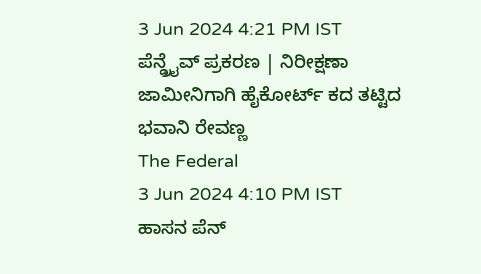3 Jun 2024 4:21 PM IST
ಪೆನ್ಡ್ರೈವ್ ಪ್ರಕರಣ | ನಿರೀಕ್ಷಣಾ ಜಾಮೀನಿಗಾಗಿ ಹೈಕೋರ್ಟ್ ಕದ ತಟ್ಟಿದ ಭವಾನಿ ರೇವಣ್ಣ
The Federal
3 Jun 2024 4:10 PM IST
ಹಾಸನ ಪೆನ್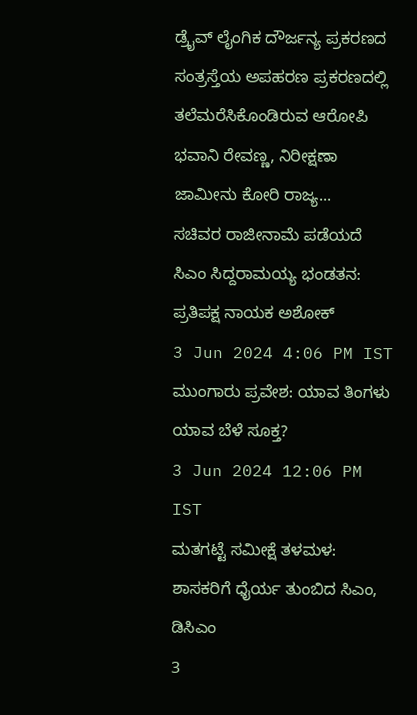ಡ್ರೈವ್ ಲೈಂಗಿಕ ದೌರ್ಜನ್ಯ ಪ್ರಕರಣದ ಸಂತ್ರಸ್ತೆಯ ಅಪಹರಣ ಪ್ರಕರಣದಲ್ಲಿ ತಲೆಮರೆಸಿಕೊಂಡಿರುವ ಆರೋಪಿ ಭವಾನಿ ರೇವಣ್ಣ, ನಿರೀಕ್ಷಣಾ ಜಾಮೀನು ಕೋರಿ ರಾಜ್ಯ...
ಸಚಿವರ ರಾಜೀನಾಮೆ ಪಡೆಯದೆ ಸಿಎಂ ಸಿದ್ದರಾಮಯ್ಯ ಭಂಡತನ: ಪ್ರತಿಪಕ್ಷ ನಾಯಕ ಅಶೋಕ್
3 Jun 2024 4:06 PM IST
ಮುಂಗಾರು ಪ್ರವೇಶ: ಯಾವ ತಿಂಗಳು ಯಾವ ಬೆಳೆ ಸೂಕ್ತ?
3 Jun 2024 12:06 PM IST
ಮತಗಟ್ಟೆ ಸಮೀಕ್ಷೆ ತಳಮಳ: ಶಾಸಕರಿಗೆ ಧೈರ್ಯ ತುಂಬಿದ ಸಿಎಂ, ಡಿಸಿಎಂ
3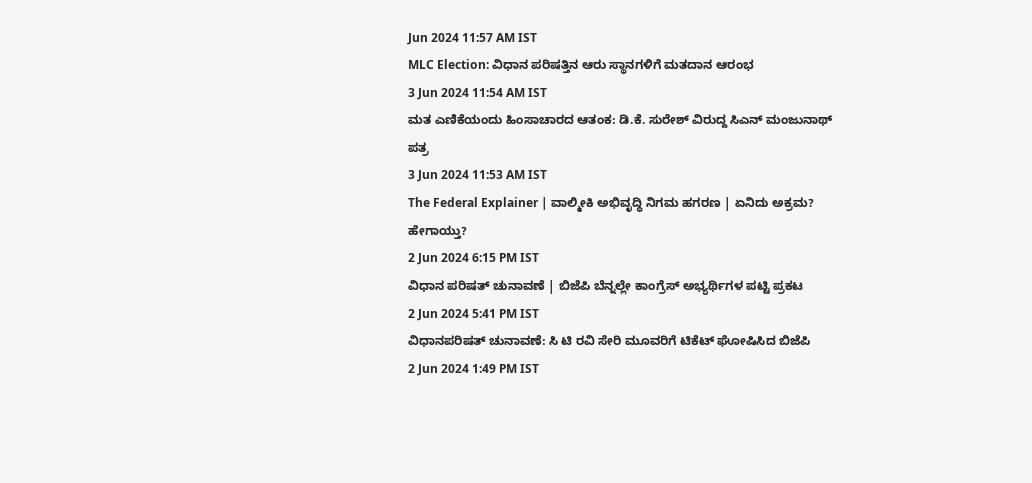Jun 2024 11:57 AM IST
MLC Election: ವಿಧಾನ ಪರಿಷತ್ತಿನ ಆರು ಸ್ಥಾನಗಳಿಗೆ ಮತದಾನ ಆರಂಭ
3 Jun 2024 11:54 AM IST
ಮತ ಎಣಿಕೆಯಂದು ಹಿಂಸಾಚಾರದ ಆತಂಕ: ಡಿ.ಕೆ. ಸುರೇಶ್ ವಿರುದ್ದ ಸಿಎನ್ ಮಂಜುನಾಥ್ ಪತ್ರ
3 Jun 2024 11:53 AM IST
The Federal Explainer | ವಾಲ್ಮೀಕಿ ಅಭಿವೃದ್ಧಿ ನಿಗಮ ಹಗರಣ | ಏನಿದು ಅಕ್ರಮ? ಹೇಗಾಯ್ತು?
2 Jun 2024 6:15 PM IST
ವಿಧಾನ ಪರಿಷತ್ ಚುನಾವಣೆ | ಬಿಜೆಪಿ ಬೆನ್ನಲ್ಲೇ ಕಾಂಗ್ರೆಸ್ ಅಭ್ಯರ್ಥಿಗಳ ಪಟ್ಟಿ ಪ್ರಕಟ
2 Jun 2024 5:41 PM IST
ವಿಧಾನಪರಿಷತ್ ಚುನಾವಣೆ: ಸಿ ಟಿ ರವಿ ಸೇರಿ ಮೂವರಿಗೆ ಟಿಕೆಟ್ ಘೋಷಿಸಿದ ಬಿಜೆಪಿ
2 Jun 2024 1:49 PM IST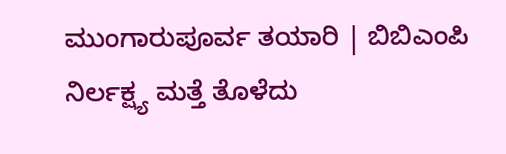ಮುಂಗಾರುಪೂರ್ವ ತಯಾರಿ | ಬಿಬಿಎಂಪಿ ನಿರ್ಲಕ್ಷ್ಯ ಮತ್ತೆ ತೊಳೆದು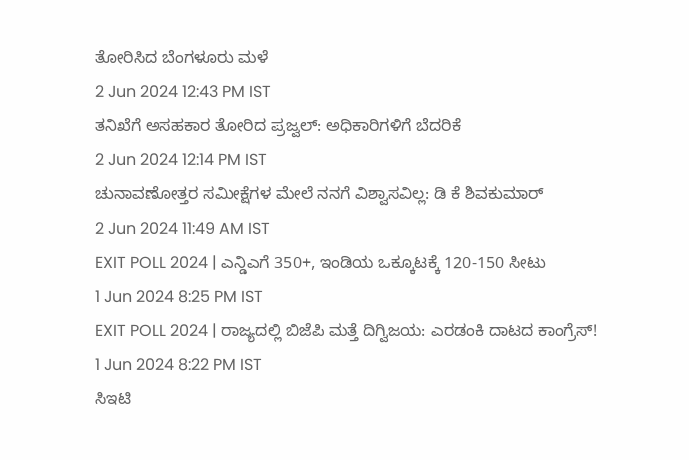ತೋರಿಸಿದ ಬೆಂಗಳೂರು ಮಳೆ
2 Jun 2024 12:43 PM IST
ತನಿಖೆಗೆ ಅಸಹಕಾರ ತೋರಿದ ಪ್ರಜ್ವಲ್: ಅಧಿಕಾರಿಗಳಿಗೆ ಬೆದರಿಕೆ
2 Jun 2024 12:14 PM IST
ಚುನಾವಣೋತ್ತರ ಸಮೀಕ್ಷೆಗಳ ಮೇಲೆ ನನಗೆ ವಿಶ್ವಾಸವಿಲ್ಲ: ಡಿ ಕೆ ಶಿವಕುಮಾರ್
2 Jun 2024 11:49 AM IST
EXIT POLL 2024 | ಎನ್ಡಿಎಗೆ 350+, ಇಂಡಿಯ ಒಕ್ಕೂಟಕ್ಕೆ 120-150 ಸೀಟು
1 Jun 2024 8:25 PM IST
EXIT POLL 2024 | ರಾಜ್ಯದಲ್ಲಿ ಬಿಜೆಪಿ ಮತ್ತೆ ದಿಗ್ವಿಜಯ: ಎರಡಂಕಿ ದಾಟದ ಕಾಂಗ್ರೆಸ್!
1 Jun 2024 8:22 PM IST
ಸಿಇಟಿ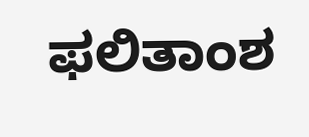ಫಲಿತಾಂಶ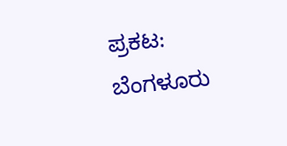ಪ್ರಕಟ: ಬೆಂಗಳೂರು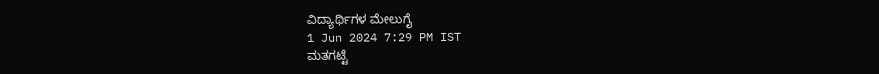ವಿದ್ಯಾರ್ಥಿಗಳ ಮೇಲುಗೈ
1 Jun 2024 7:29 PM IST
ಮತಗಟ್ಟೆ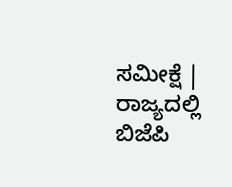ಸಮೀಕ್ಷೆ | ರಾಜ್ಯದಲ್ಲಿ ಬಿಜೆಪಿ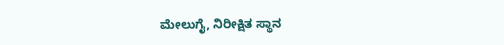ಮೇಲುಗೈ, ನಿರೀಕ್ಷಿತ ಸ್ಥಾನ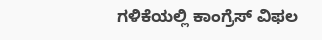ಗಳಿಕೆಯಲ್ಲಿ ಕಾಂಗ್ರೆಸ್ ವಿಫಲ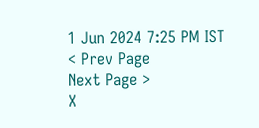1 Jun 2024 7:25 PM IST
< Prev Page
Next Page >
X